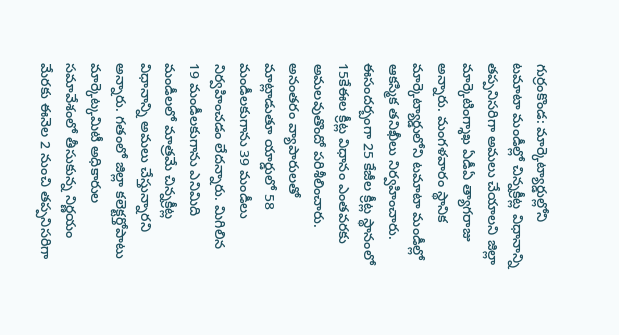గుర్రంకొండ: మార్కెట్యార్డుల్లోని టమాటా మండీల్లో చిన్నక్రీట్ల విధానాన్ని తప్పనిసరిగా అమలు చేయాలని జిల్లా మార్కెటింగ్శాఖ ఏడీఏ త్యాగరాజు అన్నారు. మంగళవారం స్థానిక మార్కెట్యార్డులోని టమాటా మండీల్లో ఆకస్మిక తనిఖీలు నిర్వహించారు. ఈసందర్బంగా 25 కేజీల క్రీట్ల స్థానంలో 15కేఈల క్రీట్ల విధానం ఎంతవరకు అమలవుతొందో పరిశీలించారు. అనంతరం వ్యాపారులతో మాట్లాడుతూ యార్డులో 58 మండీలకుగాను 39 మండీలు నిర్వహించడం లేదన్నారు. మిగిలిన 19 మండీలకుగాను ఎనిమిది మండీలలో మాత్రమే చిన్నక్రీట్ల విధానాన్ని అమలు చేస్తున్నారని అన్నారు. గతంలో జిల్లా కలెక్టర్తోపాటు మార్కెట్కమిటీ అధికారుల సమావేశంలో తీసుకున్న నిర్ణయం మేరకు ఈనెల 2 నుంచి తప్పనిసరిగా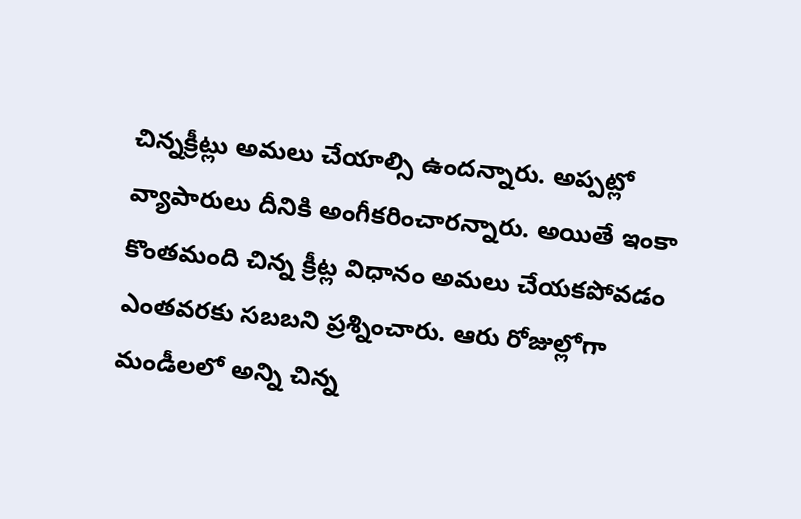చిన్నక్రీట్లు అమలు చేయాల్సి ఉందన్నారు. అప్పట్లో వ్యాపారులు దీనికి అంగీకరించారన్నారు. అయితే ఇంకా కొంతమంది చిన్న క్రీట్ల విధానం అమలు చేయకపోవడం ఎంతవరకు సబబని ప్రశ్నించారు. ఆరు రోజుల్లోగా మండీలలో అన్ని చిన్న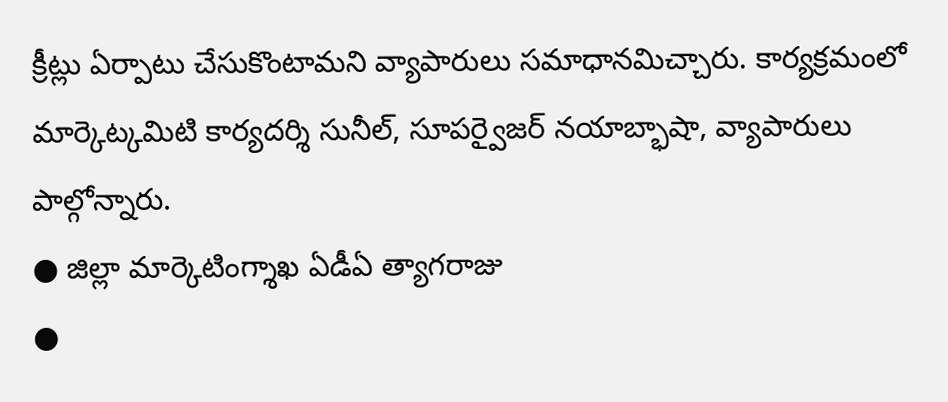క్రీట్లు ఏర్పాటు చేసుకొంటామని వ్యాపారులు సమాధానమిచ్చారు. కార్యక్రమంలో మార్కెట్కమిటి కార్యదర్శి సునీల్, సూపర్వైజర్ నయాబ్భాషా, వ్యాపారులు పాల్గోన్నారు.
● జిల్లా మార్కెటింగ్శాఖ ఏడీఏ త్యాగరాజు
●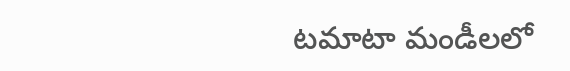టమాటా మండీలలో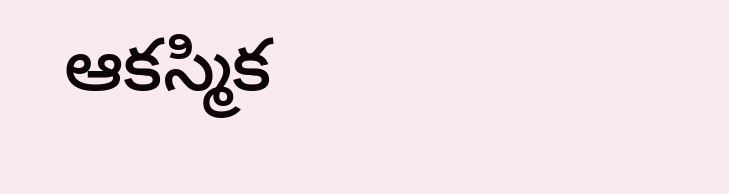ఆకస్మిక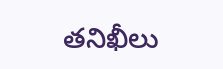తనిఖీలు